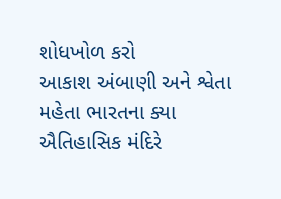શોધખોળ કરો
આકાશ અંબાણી અને શ્વેતા મહેતા ભારતના ક્યા ઐતિહાસિક મંદિરે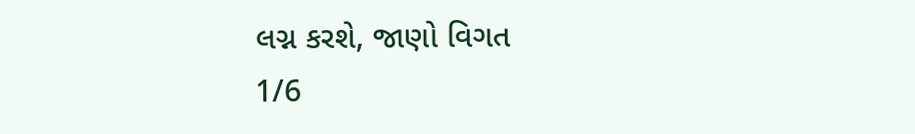લગ્ન કરશે, જાણો વિગત
1/6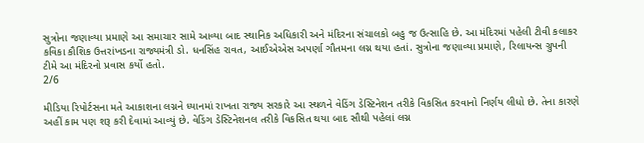સુત્રોના જણાવ્યા પ્રમાણે આ સમાચાર સામે આવ્યા બાદ સ્થાનિક અધિકારી અને મંદિરના સંચાલકો બહુ જ ઉત્સાહિ છે. આ મંદિરમાં પહેલી ટીવી કલાકર કવિકા કૌશિક ઉત્તરાંખડના રાજ્યમંત્રી ડો. ધનસિંહ રાવત, આઈએએસ અપર્ણા ગૌતમના લગ્ન થયા હતાં. સુત્રોના જણાવ્યા પ્રમાણે, રિલાયન્સ ગ્રુપની ટીમે આ મંદિરનો પ્રવાસ કર્યો હતો.
2/6

મીડિયા રિપોર્ટસના મતે આકાશના લગ્નને ધ્યાનમાં રાખતા રાજ્ય સરકારે આ સ્થળને વેડિંગ ડેસ્ટિનેશન તરીકે વિકસિત કરવાનો નિર્ણય લીધો છે. તેના કારણે અહીં કામ પણ શરૂ કરી દેવામાં આવ્યું છે. વેડિંગ ડેસ્ટિનેશનલ તરીકે વિકસિત થયા બાદ સૌથી પહેલાં લગ્ન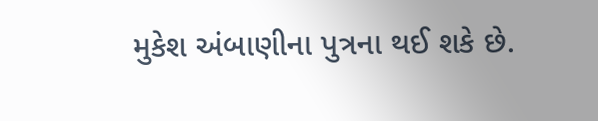મુકેશ અંબાણીના પુત્રના થઈ શકે છે.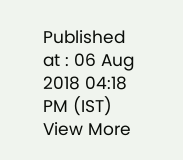Published at : 06 Aug 2018 04:18 PM (IST)
View More